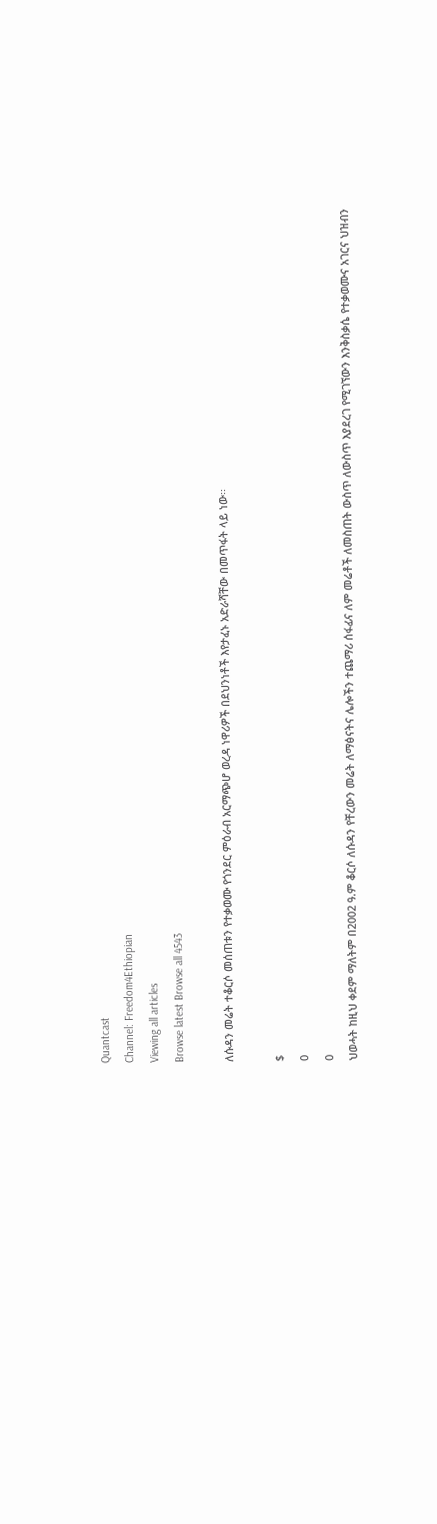Quantcast
Channel: Freedom4Ethiopian
Viewing all articles
Browse latest Browse all 4543

ለሱዳን መሬት ተቆርሶ መሰጠቱን የተቃወሙ የጎንደር ምዕራብ አርማጭሆ ወረዳ ነዋሪዎች በደህንነቶች እየታፈኑ አድራሻቸው በመጥፋት ላይ ነው፡፡

$
0
0
ህወሓት ከዚህ ቀደም ማለትም በ2002 ዓ.ም ቆርሶ ለሱዳን የቸረውን መሬት ለማፅናትና ሌሎችን ተጨማሪ ሰፋፊና ለም መሬቶች ለመስጠት ውስጥ ለውስጥ እያደረገ የሚገኘውን እንቅስቃሴ የተቃወሙና አገርና ህዝብን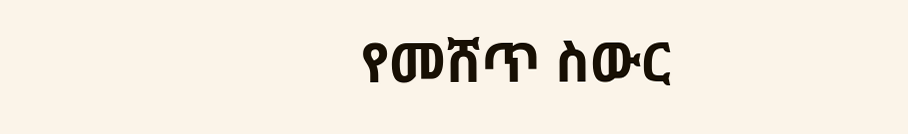የመሸጥ ስውር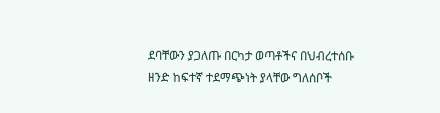ደባቸውን ያጋለጡ በርካታ ወጣቶችና በህብረተሰቡ ዘንድ ከፍተኛ ተደማጭነት ያላቸው ግለሰቦች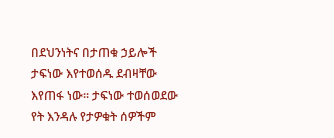በደህንነትና በታጠቁ ኃይሎች ታፍነው እየተወሰዱ ደብዛቸው እየጠፋ ነው፡፡ ታፍነው ተወሰወደው የት እንዳሉ የታዎቁት ሰዎችም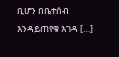ቢሆን በቤተሰብ እንዳይጠየቁ እገዳ […]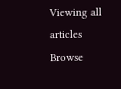Viewing all articles
Browse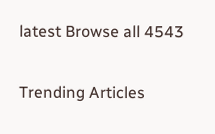latest Browse all 4543

Trending Articles